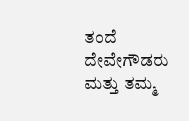ತಂದೆ ದೇವೇಗೌಡರು ಮತ್ತು ತಮ್ಮ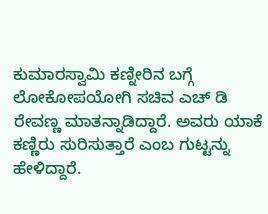ಕುಮಾರಸ್ವಾಮಿ ಕಣ್ನೀರಿನ ಬಗ್ಗೆ ಲೋಕೋಪಯೋಗಿ ಸಚಿವ ಎಚ್‌ ಡಿ ರೇವಣ್ಣ ಮಾತನ್ನಾಡಿದ್ದಾರೆ. ಅವರು ಯಾಕೆ ಕಣ್ಣಿರು ಸುರಿಸುತ್ತಾರೆ ಎಂಬ ಗುಟ್ಟನ್ನು ಹೇಳಿದ್ದಾರೆ.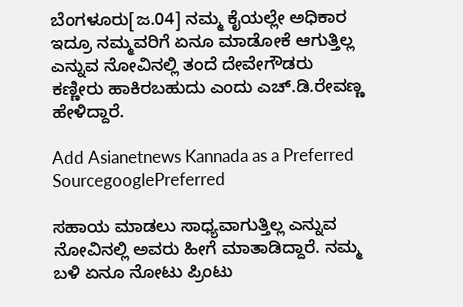ಬೆಂಗಳೂರು[ಜ.04] ನಮ್ಮ ಕೈಯಲ್ಲೇ ಅಧಿಕಾರ ಇದ್ರೂ ನಮ್ಮವರಿಗೆ ಏನೂ ಮಾಡೋಕೆ ಆಗುತ್ತಿಲ್ಲ ಎನ್ನುವ ನೋವಿನಲ್ಲಿ ತಂದೆ ದೇವೇಗೌಡರು ಕಣ್ಣೀರು ಹಾಕಿರಬಹುದು ಎಂದು ಎಚ್‌.ಡಿ.ರೇವಣ್ಣ ಹೇಳಿದ್ದಾರೆ.

Add Asianetnews Kannada as a Preferred SourcegooglePreferred

ಸಹಾಯ ಮಾಡಲು ಸಾಧ್ಯವಾಗುತ್ತಿಲ್ಲ ಎನ್ನುವ ನೋವಿನಲ್ಲಿ ಅವರು ಹೀಗೆ ಮಾತಾಡಿದ್ದಾರೆ. ನಮ್ಮ ಬಳಿ ಏನೂ ನೋಟು ಪ್ರಿಂಟು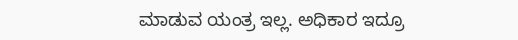ಮಾಡುವ ಯಂತ್ರ ಇಲ್ಲ. ಅಧಿಕಾರ ಇದ್ರೂ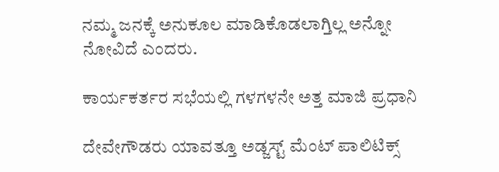ನಮ್ಮ ಜನಕ್ಕೆ ಅನುಕೂಲ ಮಾಡಿಕೊಡಲಾಗ್ತಿಲ್ಲ ಅನ್ನೋ ನೋವಿದೆ ಎಂದರು.

ಕಾರ್ಯಕರ್ತರ ಸಭೆಯಲ್ಲಿ ಗಳಗಳನೇ ಅತ್ತ ಮಾಜಿ ಪ್ರಧಾನಿ

ದೇವೇಗೌಡರು ಯಾವತ್ತೂ ಅಡ್ಜಸ್ಟ್ ಮೆಂಟ್ ಪಾಲಿಟಿಕ್ಸ್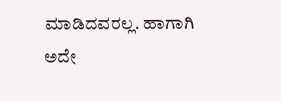ಮಾಡಿದವರಲ್ಲ. ಹಾಗಾಗಿ ಅದೇ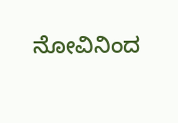ನೋವಿನಿಂದ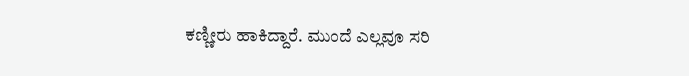ಕಣ್ಣೀರು ಹಾಕಿದ್ದಾರೆ. ಮುಂದೆ ಎಲ್ಲವೂ ಸರಿ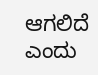ಆಗಲಿದೆ ಎಂದು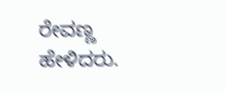ರೇವಣ್ಣ ಹೇಳಿದರು.